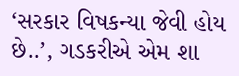‘સરકાર વિષકન્યા જેવી હોય છે..’, ગડકરીએ એમ શા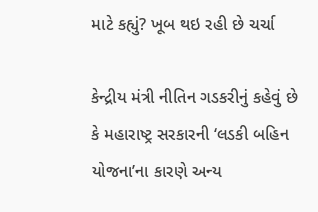માટે કહ્યું? ખૂબ થઇ રહી છે ચર્ચા

કેન્દ્રીય મંત્રી નીતિન ગડકરીનું કહેવું છે કે મહારાષ્ટ્ર સરકારની ‘લડકી બહિન યોજના’ના કારણે અન્ય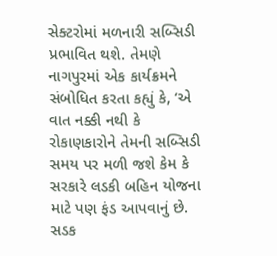સેક્ટરોમાં મળનારી સબ્સિડી પ્રભાવિત થશે. તેમણે નાગપુરમાં એક કાર્યક્રમને સંબોધિત કરતા કહ્યું કે, ‘એ વાત નક્કી નથી કે રોકાણકારોને તેમની સબ્સિડી સમય પર મળી જશે કેમ કે સરકારે લડકી બહિન યોજના માટે પણ ફંડ આપવાનું છે. સડક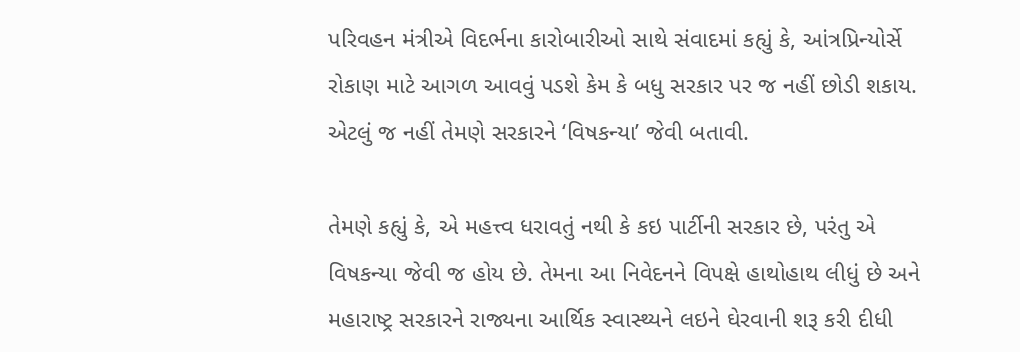પરિવહન મંત્રીએ વિદર્ભના કારોબારીઓ સાથે સંવાદમાં કહ્યું કે, આંત્રપ્રિન્યોર્સે રોકાણ માટે આગળ આવવું પડશે કેમ કે બધુ સરકાર પર જ નહીં છોડી શકાય. એટલું જ નહીં તેમણે સરકારને ‘વિષકન્યા’ જેવી બતાવી.

તેમણે કહ્યું કે, એ મહત્ત્વ ધરાવતું નથી કે કઇ પાર્ટીની સરકાર છે, પરંતુ એ વિષકન્યા જેવી જ હોય છે. તેમના આ નિવેદનને વિપક્ષે હાથોહાથ લીધું છે અને મહારાષ્ટ્ર સરકારને રાજ્યના આર્થિક સ્વાસ્થ્યને લઇને ઘેરવાની શરૂ કરી દીધી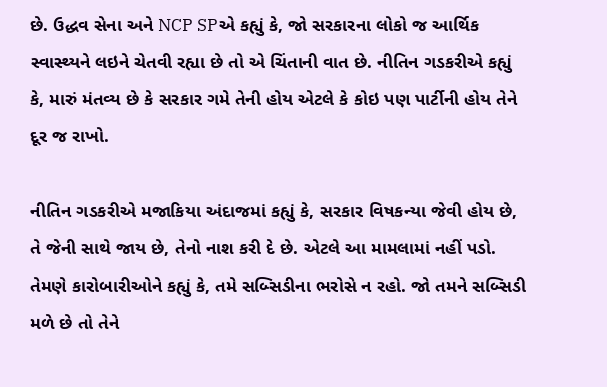છે. ઉદ્ધવ સેના અને NCP SPએ કહ્યું કે, જો સરકારના લોકો જ આર્થિક સ્વાસ્થ્યને લઇને ચેતવી રહ્યા છે તો એ ચિંતાની વાત છે. નીતિન ગડકરીએ કહ્યું કે, મારું મંતવ્ય છે કે સરકાર ગમે તેની હોય એટલે કે કોઇ પણ પાર્ટીની હોય તેને દૂર જ રાખો.

નીતિન ગડકરીએ મજાકિયા અંદાજમાં કહ્યું કે, સરકાર વિષકન્યા જેવી હોય છે, તે જેની સાથે જાય છે, તેનો નાશ કરી દે છે. એટલે આ મામલામાં નહીં પડો. તેમણે કારોબારીઓને કહ્યું કે, તમે સબ્સિડીના ભરોસે ન રહો. જો તમને સબ્સિડી મળે છે તો તેને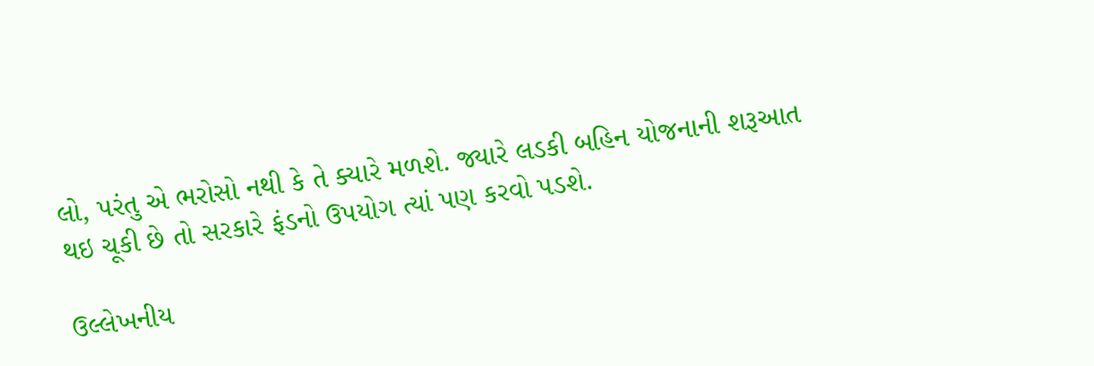લો, પરંતુ એ ભરોસો નથી કે તે ક્યારે મળશે. જ્યારે લડકી બહિન યોજનાની શરૂઆત થઇ ચૂકી છે તો સરકારે ફંડનો ઉપયોગ ત્યાં પણ કરવો પડશે.

ઉલ્લેખનીય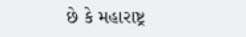છે કે મહારાષ્ટ્ર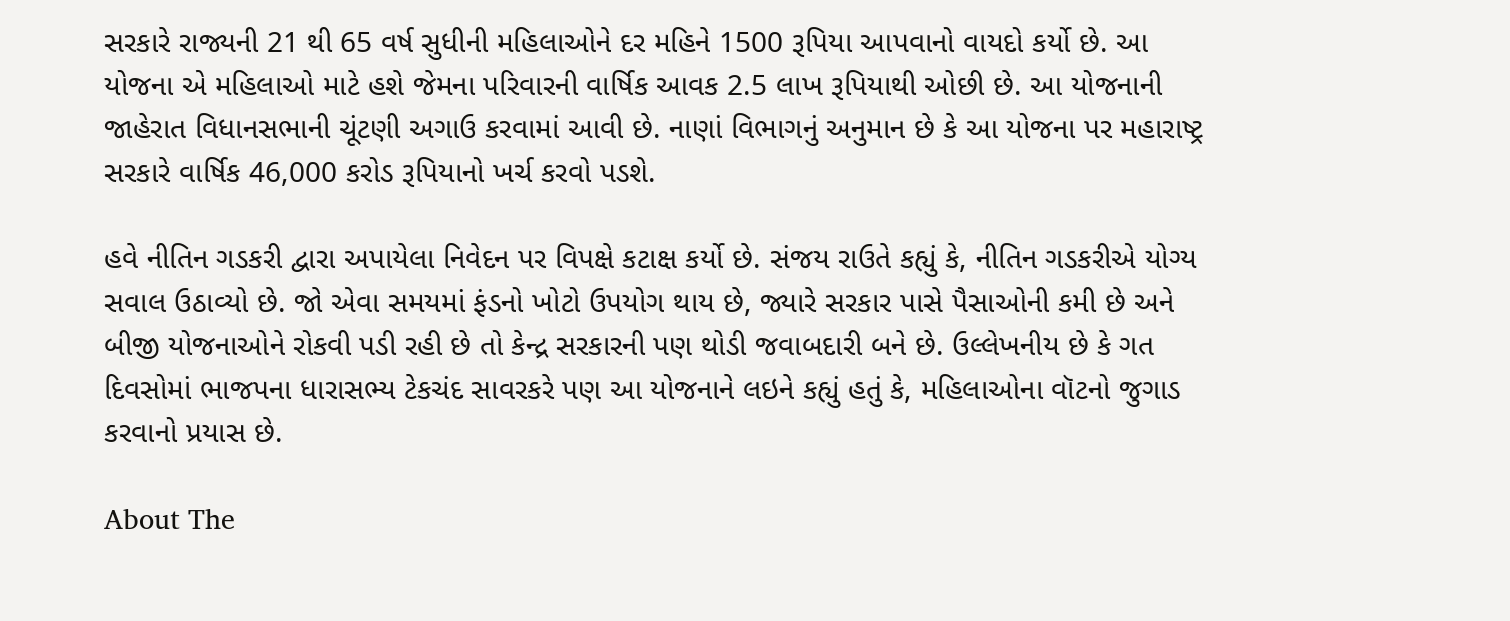સરકારે રાજ્યની 21 થી 65 વર્ષ સુધીની મહિલાઓને દર મહિને 1500 રૂપિયા આપવાનો વાયદો કર્યો છે. આ યોજના એ મહિલાઓ માટે હશે જેમના પરિવારની વાર્ષિક આવક 2.5 લાખ રૂપિયાથી ઓછી છે. આ યોજનાની જાહેરાત વિધાનસભાની ચૂંટણી અગાઉ કરવામાં આવી છે. નાણાં વિભાગનું અનુમાન છે કે આ યોજના પર મહારાષ્ટ્ર સરકારે વાર્ષિક 46,000 કરોડ રૂપિયાનો ખર્ચ કરવો પડશે.

હવે નીતિન ગડકરી દ્વારા અપાયેલા નિવેદન પર વિપક્ષે કટાક્ષ કર્યો છે. સંજય રાઉતે કહ્યું કે, નીતિન ગડકરીએ યોગ્ય સવાલ ઉઠાવ્યો છે. જો એવા સમયમાં ફંડનો ખોટો ઉપયોગ થાય છે, જ્યારે સરકાર પાસે પૈસાઓની કમી છે અને બીજી યોજનાઓને રોકવી પડી રહી છે તો કેન્દ્ર સરકારની પણ થોડી જવાબદારી બને છે. ઉલ્લેખનીય છે કે ગત દિવસોમાં ભાજપના ધારાસભ્ય ટેકચંદ સાવરકરે પણ આ યોજનાને લઇને કહ્યું હતું કે, મહિલાઓના વૉટનો જુગાડ કરવાનો પ્રયાસ છે.

About The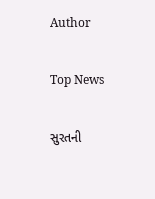Author

Top News

સુરતની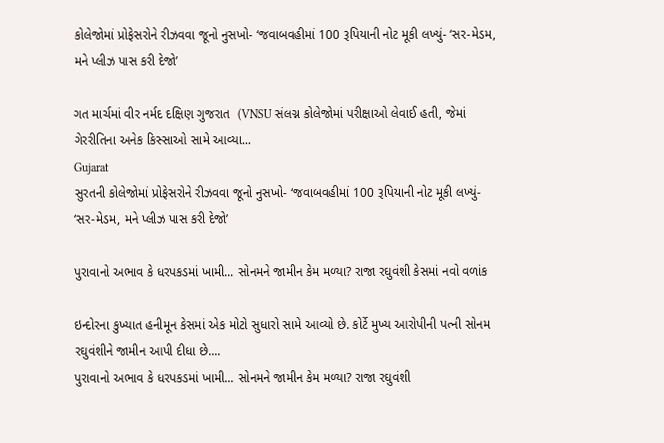કોલેજોમાં પ્રોફેસરોને રીઝવવા જૂનો નુસખો- ‘જવાબવહીમાં 100 રૂપિયાની નોટ મૂકી લખ્યું- ‘સર-મેડમ, મને પ્લીઝ પાસ કરી દેજો’

ગત માર્ચમાં વીર નર્મદ દક્ષિણ ગુજરાત  (VNSU સંલગ્ન કોલેજોમાં પરીક્ષાઓ લેવાઈ હતી, જેમાં ગેરરીતિના અનેક કિસ્સાઓ સામે આવ્યા...
Gujarat
સુરતની કોલેજોમાં પ્રોફેસરોને રીઝવવા જૂનો નુસખો- ‘જવાબવહીમાં 100 રૂપિયાની નોટ મૂકી લખ્યું- ‘સર-મેડમ, મને પ્લીઝ પાસ કરી દેજો’

પુરાવાનો અભાવ કે ધરપકડમાં ખામી... સોનમને જામીન કેમ મળ્યા? રાજા રઘુવંશી કેસમાં નવો વળાંક

ઇન્દોરના કુખ્યાત હનીમૂન કેસમાં એક મોટો સુધારો સામે આવ્યો છે. કોર્ટે મુખ્ય આરોપીની પત્ની સોનમ રઘુવંશીને જામીન આપી દીધા છે....
પુરાવાનો અભાવ કે ધરપકડમાં ખામી... સોનમને જામીન કેમ મળ્યા? રાજા રઘુવંશી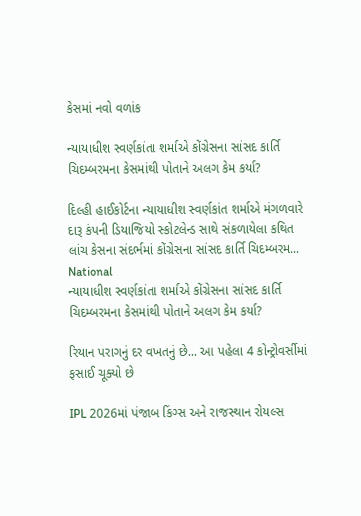કેસમાં નવો વળાંક

ન્યાયાધીશ સ્વર્ણકાંતા શર્માએ કોંગ્રેસના સાંસદ કાર્તિ ચિદમ્બરમના કેસમાંથી પોતાને અલગ કેમ કર્યા?

દિલ્હી હાઈકોર્ટના ન્યાયાધીશ સ્વર્ણકાંત શર્માએ મંગળવારે દારૂ કંપની ડિયાજિયો સ્કોટલેન્ડ સાથે સંકળાયેલા કથિત લાંચ કેસના સંદર્ભમાં કોંગ્રેસના સાંસદ કાર્તિ ચિદમ્બરમ...
National
ન્યાયાધીશ સ્વર્ણકાંતા શર્માએ કોંગ્રેસના સાંસદ કાર્તિ ચિદમ્બરમના કેસમાંથી પોતાને અલગ કેમ કર્યા?

રિયાન પરાગનું દર વખતનું છે... આ પહેલા 4 કોન્ટ્રોવર્સીમાં ફસાઈ ચૂક્યો છે

IPL 2026માં પંજાબ કિંગ્સ અને રાજસ્થાન રોયલ્સ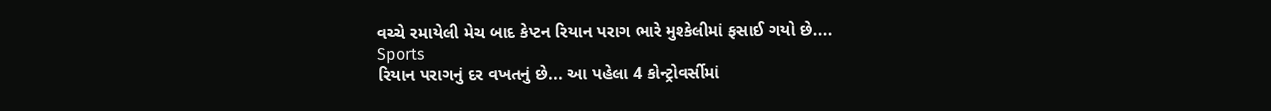વચ્ચે રમાયેલી મેચ બાદ કેપ્ટન રિયાન પરાગ ભારે મુશ્કેલીમાં ફસાઈ ગયો છે....
Sports
રિયાન પરાગનું દર વખતનું છે... આ પહેલા 4 કોન્ટ્રોવર્સીમાં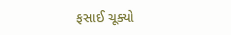ફસાઈ ચૂક્યો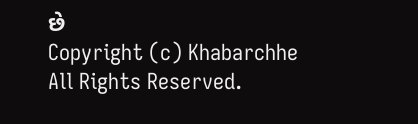છે
Copyright (c) Khabarchhe All Rights Reserved.